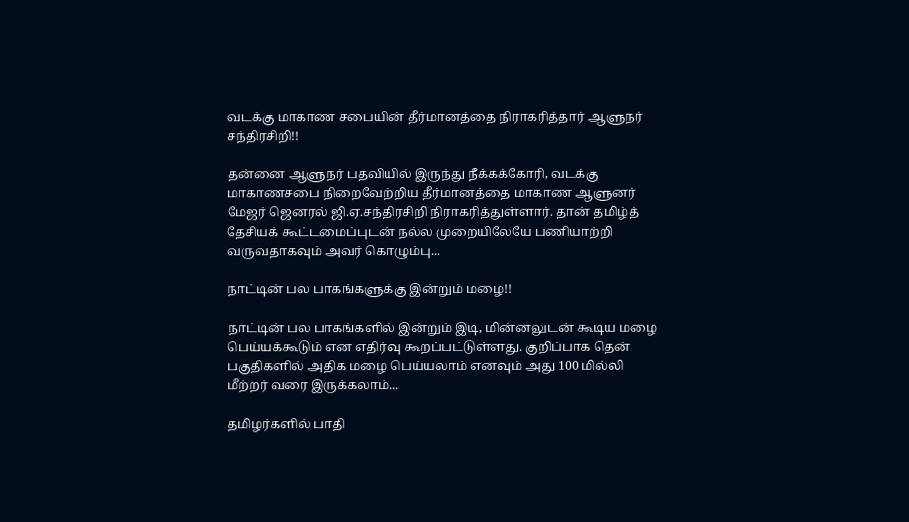வடக்கு மாகாண சபையின் தீர்மானத்தை நிராகரித்தார் ஆளுநர் சந்திரசிறி!!

தன்னை ஆளுநர் பதவியில் இருந்து நீக்கக்கோரி, வடக்கு மாகாணசபை நிறைவேற்றிய தீர்மானத்தை மாகாண ஆளுனர் மேஜர் ஜெனரல் ஜி.ஏ.சந்திரசிறி நிராகரித்துள்ளார். தான் தமிழ்த் தேசியக் கூட்டமைப்புடன் நல்ல முறையிலேயே பணியாற்றி வருவதாகவும் அவர் கொழும்பு...

நாட்டின் பல பாகங்களுக்கு இன்றும் மழை!!

நாட்டின் பல பாகங்களில் இன்றும் இடி, மின்னலுடன் கூடிய மழை பெய்யக்கூடும் என எதிர்வு கூறப்பட்டுள்ளது. குறிப்பாக தென் பகுதிகளில் அதிக மழை பெய்யலாம் எனவும் அது 100 மில்லி மீற்றர் வரை இருக்கலாம்...

தமிழர்களில் பாதி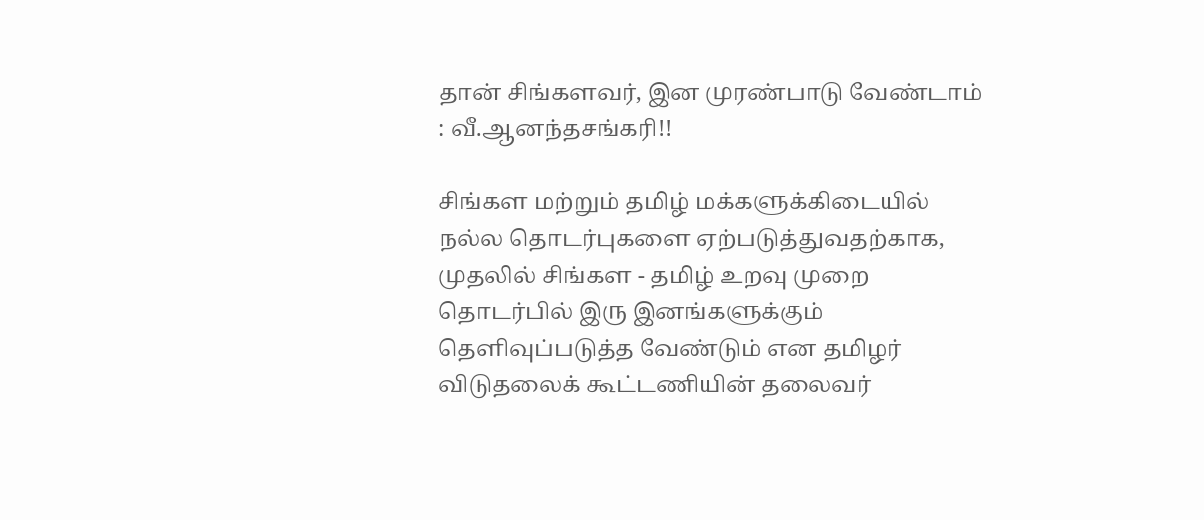தான் சிங்களவர், இன முரண்பாடு வேண்டாம் : வீ.ஆனந்தசங்கரி!!

சிங்கள மற்றும் தமிழ் மக்களுக்கிடையில் நல்ல தொடர்புகளை ஏற்படுத்துவதற்காக, முதலில் சிங்கள - தமிழ் உறவு முறை தொடர்பில் இரு இனங்களுக்கும் தெளிவுப்படுத்த வேண்டும் என தமிழர் விடுதலைக் கூட்டணியின் தலைவர்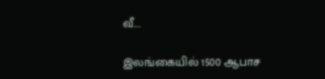வீ....

இலங்கையில் 1500 ஆபாச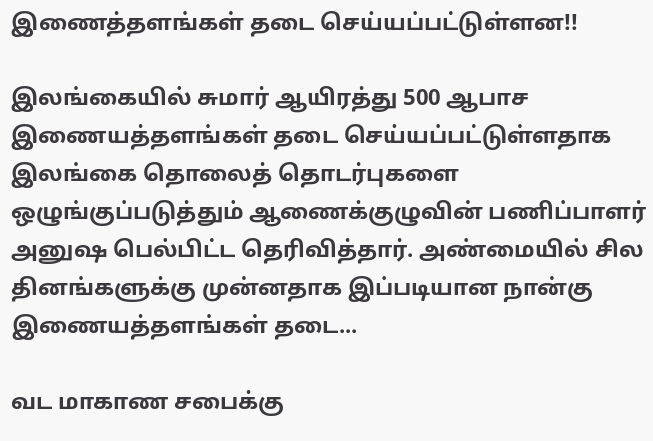இணைத்தளங்கள் தடை செய்யப்பட்டுள்ளன!!

இலங்கையில் சுமார் ஆயிரத்து 500 ஆபாச இணையத்தளங்கள் தடை செய்யப்பட்டுள்ளதாக இலங்கை தொலைத் தொடர்புகளை ஒழுங்குப்படுத்தும் ஆணைக்குழுவின் பணிப்பாளர் அனுஷ பெல்பிட்ட தெரிவித்தார். அண்மையில் சில தினங்களுக்கு முன்னதாக இப்படியான நான்கு இணையத்தளங்கள் தடை...

வட மாகாண சபைக்கு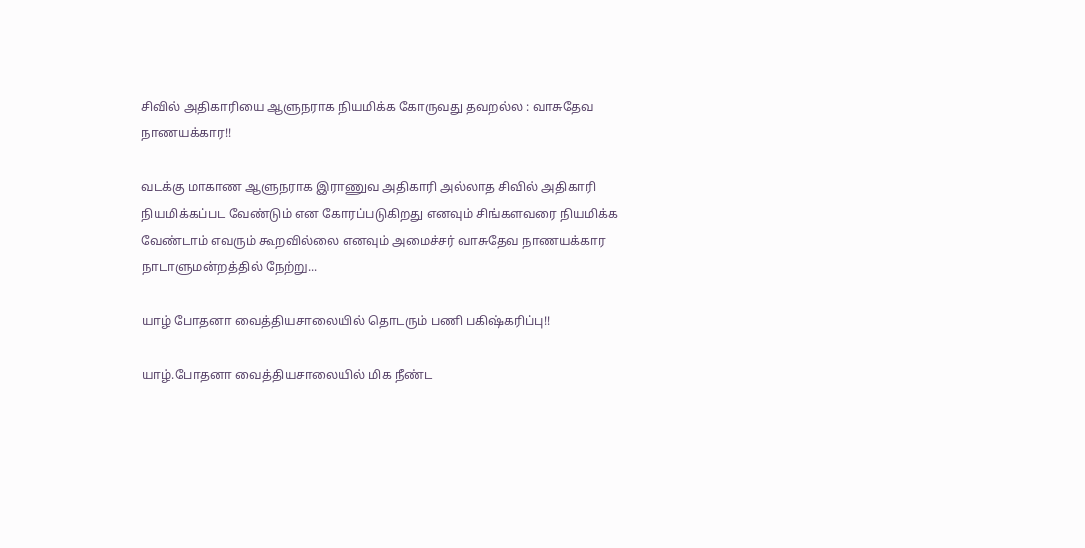சிவில் அதிகாரியை ஆளுநராக நியமிக்க கோருவது தவறல்ல : வாசுதேவ நாணயக்கார!!

வடக்கு மாகாண ஆளுநராக இராணுவ அதிகாரி அல்லாத சிவில் அதிகாரி நியமிக்கப்பட வேண்டும் என கோரப்படுகிறது எனவும் சிங்களவரை நியமிக்க வேண்டாம் எவரும் கூறவில்லை எனவும் அமைச்சர் வாசுதேவ நாணயக்கார நாடாளுமன்றத்தில் நேற்று...

யாழ் போதனா வைத்தியசாலையில் தொடரும் பணி பகிஷ்கரிப்பு!!

யாழ்.போதனா வைத்தியசாலையில் மிக நீண்ட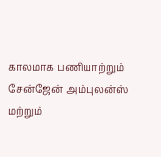காலமாக பணியாற்றும் சேன்ஜேன் அம்புலன்ஸ் மற்றும்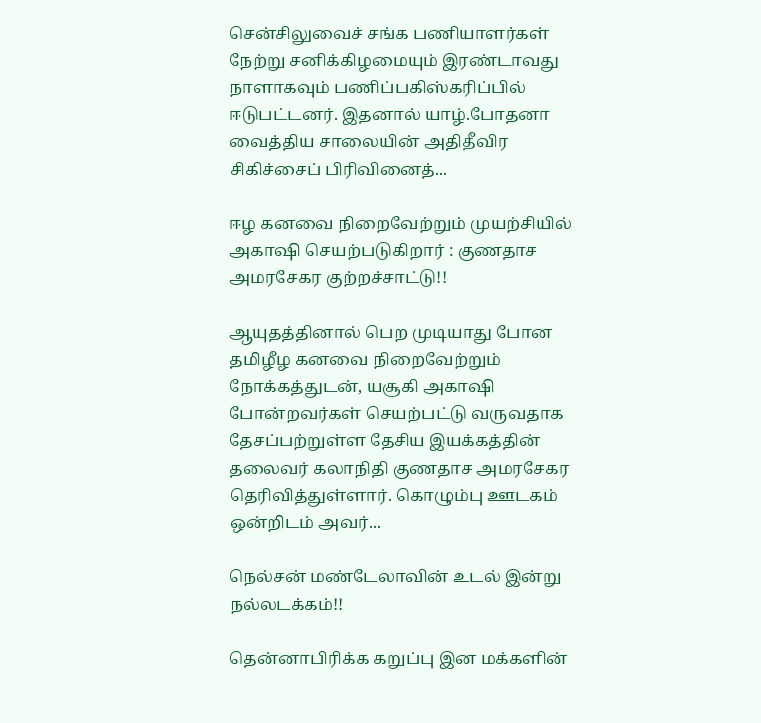சென்சிலுவைச் சங்க பணியாளர்கள் நேற்று சனிக்கிழமையும் இரண்டாவது நாளாகவும் பணிப்பகிஸ்கரிப்பில் ஈடுபட்டனர். இதனால் யாழ்.போதனா வைத்திய சாலையின் அதிதீவிர சிகிச்சைப் பிரிவினைத்...

ஈழ கனவை நிறைவேற்றும் முயற்சியில் அகாஷி செயற்படுகிறார் : குணதாச அமரசேகர குற்றச்சாட்டு!!

ஆயுதத்தினால் பெற முடியாது போன தமிழீழ கனவை நிறைவேற்றும் நோக்கத்துடன், யசூகி அகாஷி போன்றவர்கள் செயற்பட்டு வருவதாக தேசப்பற்றுள்ள தேசிய இயக்கத்தின் தலைவர் கலாநிதி குணதாச அமரசேகர தெரிவித்துள்ளார். கொழும்பு ஊடகம் ஒன்றிடம் அவர்...

நெல்சன் மண்டேலாவின் உடல் இன்று நல்லடக்கம்!!

தென்னாபிரிக்க கறுப்பு இன மக்களின்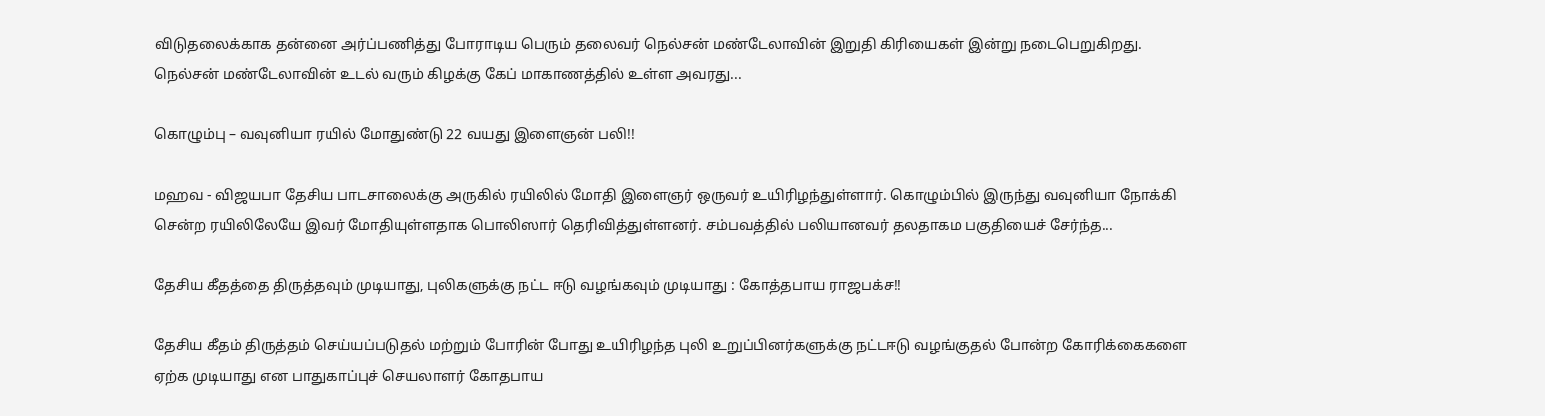விடுதலைக்காக தன்னை அர்ப்பணித்து போராடிய பெரும் தலைவர் நெல்சன் மண்டேலாவின் இறுதி கிரியைகள் இன்று நடைபெறுகிறது. நெல்சன் மண்டேலாவின் உடல் வரும் கிழக்கு கேப் மாகாணத்தில் உள்ள அவரது...

கொழும்பு – வவுனியா ரயில் மோதுண்டு 22 வயது இளைஞன் பலி!!

மஹவ - விஜயபா தேசிய பாடசாலைக்கு அருகில் ரயிலில் மோதி இளைஞர் ஒருவர் உயிரிழந்துள்ளார். கொழும்பில் இருந்து வவுனியா நோக்கி சென்ற ரயிலிலேயே இவர் மோதியுள்ளதாக பொலிஸார் தெரிவித்துள்ளனர். சம்பவத்தில் பலியானவர் தலதாகம பகுதியைச் சேர்ந்த...

தேசிய கீதத்தை திருத்தவும் முடியாது, புலிகளுக்கு நட்ட ஈடு வழங்கவும் முடியாது : கோத்தபாய ராஜபக்ச!!

தேசிய கீதம் திருத்தம் செய்யப்படுதல் மற்றும் போரின் போது உயிரிழந்த புலி உறுப்பினர்களுக்கு நட்டஈடு வழங்குதல் போன்ற கோரிக்கைகளை ஏற்க முடியாது என பாதுகாப்புச் செயலாளர் கோதபாய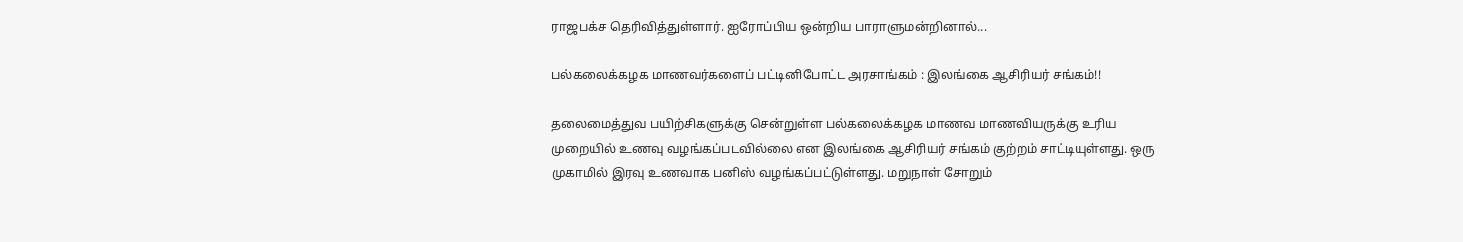ராஜபக்ச தெரிவித்துள்ளார். ஐரோப்பிய ஒன்றிய பாராளுமன்றினால்...

பல்கலைக்கழக மாணவர்களைப் பட்டினிபோட்ட அரசாங்கம் : இலங்கை ஆசிரியர் சங்கம்!!

தலைமைத்துவ பயிற்சிகளுக்கு சென்றுள்ள பல்கலைக்கழக மாணவ மாணவியருக்கு உரிய முறையில் உணவு வழங்கப்படவில்லை என இலங்கை ஆசிரியர் சங்கம் குற்றம் சாட்டியுள்ளது. ஒரு முகாமில் இரவு உணவாக பனிஸ் வழங்கப்பட்டுள்ளது. மறுநாள் சோறும்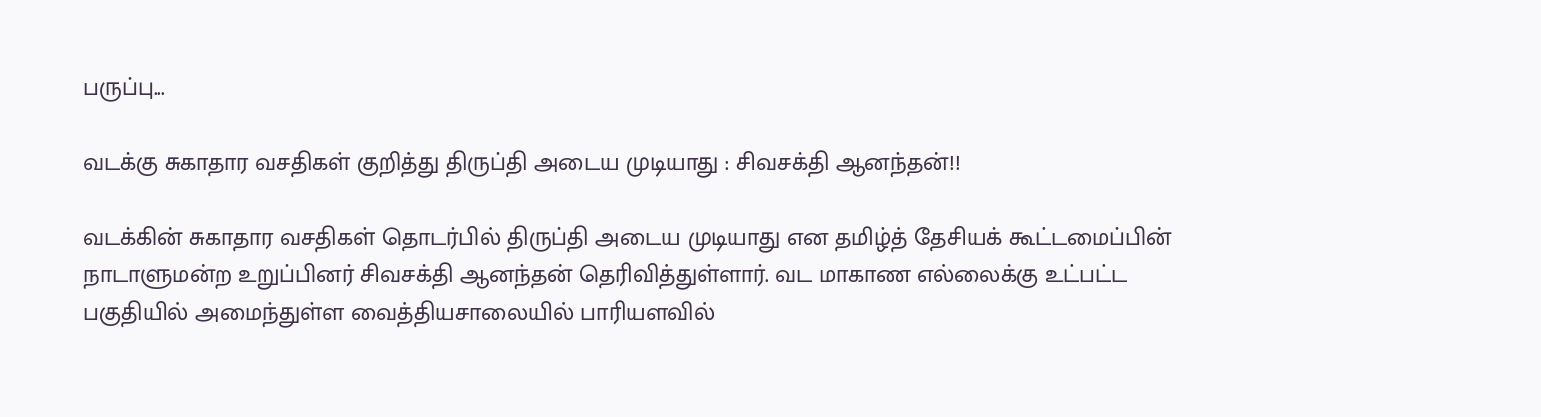பருப்பு...

வடக்கு சுகாதார வசதிகள் குறித்து திருப்தி அடைய முடியாது : சிவசக்தி ஆனந்தன்!!

வடக்கின் சுகாதார வசதிகள் தொடர்பில் திருப்தி அடைய முடியாது என தமிழ்த் தேசியக் கூட்டமைப்பின் நாடாளுமன்ற உறுப்பினர் சிவசக்தி ஆனந்தன் தெரிவித்துள்ளார். வட மாகாண எல்லைக்கு உட்பட்ட பகுதியில் அமைந்துள்ள வைத்தியசாலையில் பாரியளவில்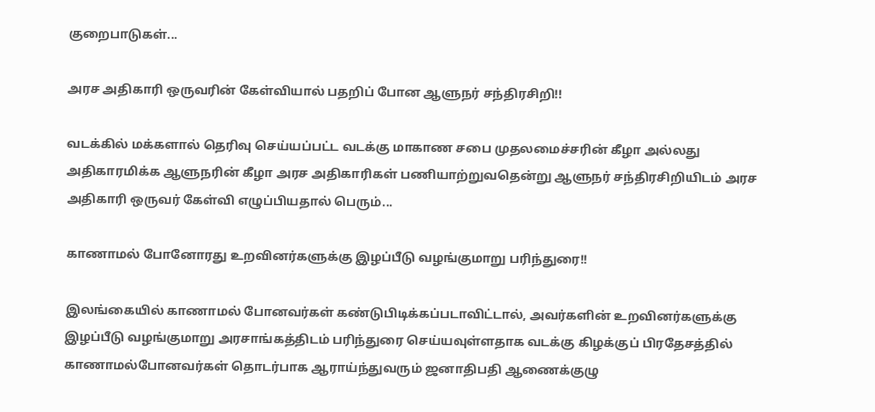குறைபாடுகள்...

அரச அதிகாரி ஒருவரின் கேள்வியால் பதறிப் போன ஆளுநர் சந்திரசிறி!!

வடக்கில் மக்களால் தெரிவு செய்யப்பட்ட வடக்கு மாகாண சபை முதலமைச்சரின் கீழா அல்லது அதிகாரமிக்க ஆளுநரின் கீழா அரச அதிகாரிகள் பணியாற்றுவதென்று ஆளுநர் சந்திரசிறியிடம் அரச அதிகாரி ஒருவர் கேள்வி எழுப்பியதால் பெரும்...

காணாமல் போனோரது உறவினர்களுக்கு இழப்பீடு வழங்குமாறு பரிந்துரை!!

இலங்கையில் காணாமல் போனவர்கள் கண்டுபிடிக்கப்படாவிட்டால், அவர்களின் உறவினர்களுக்கு இழப்பீடு வழங்குமாறு அரசாங்கத்திடம் பரிந்துரை செய்யவுள்ளதாக வடக்கு கிழக்குப் பிரதேசத்தில் காணாமல்போனவர்கள் தொடர்பாக ஆராய்ந்துவரும் ஜனாதிபதி ஆணைக்குழு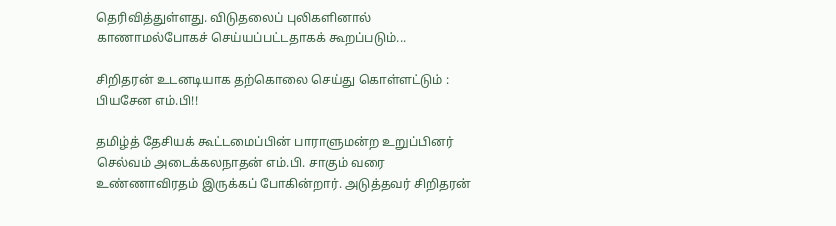தெரிவித்துள்ளது. விடுதலைப் புலிகளினால் காணாமல்போகச் செய்யப்பட்டதாகக் கூறப்படும்...

சிறிதரன் உடனடியாக தற்கொலை செய்து கொள்ளட்டும் : பியசேன எம்.பி!!

தமிழ்த் தேசியக் கூட்டமைப்பின் பாராளுமன்ற உறுப்பினர் செல்வம் அடைக்கலநாதன் எம்.பி. சாகும் வரை உண்ணாவிரதம் இருக்கப் போகின்றார். அடுத்தவர் சிறிதரன்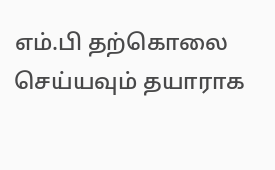எம்.பி தற்கொலை செய்யவும் தயாராக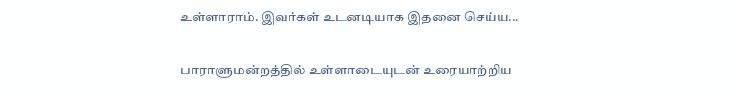உள்ளாராம். இவர்கள் உடனடியாக இதனை செய்ய...

பாராளுமன்றத்தில் உள்ளாடையுடன் உரையாற்றிய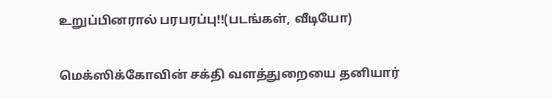உறுப்பினரால் பரபரப்பு!!(படங்கள், வீடியோ)

மெக்ஸிக்கோவின் சக்தி வளத்துறையை தனியார்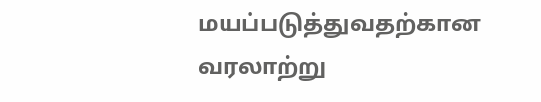மயப்படுத்துவதற்கான வரலாற்று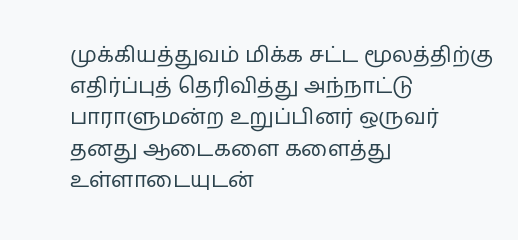முக்கியத்துவம் மிக்க சட்ட மூலத்திற்கு எதிர்ப்புத் தெரிவித்து அந்நாட்டு பாராளுமன்ற உறுப்பினர் ஒருவர் தனது ஆடைகளை களைத்து உள்ளாடையுடன்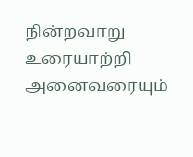நின்றவாறு உரையாற்றி அனைவரையும்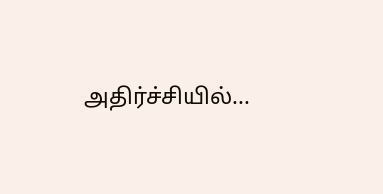அதிர்ச்சியில்...